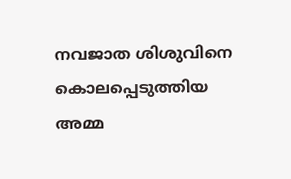നവജാത ശിശുവിനെ കൊലപ്പെടുത്തിയ അമ്മ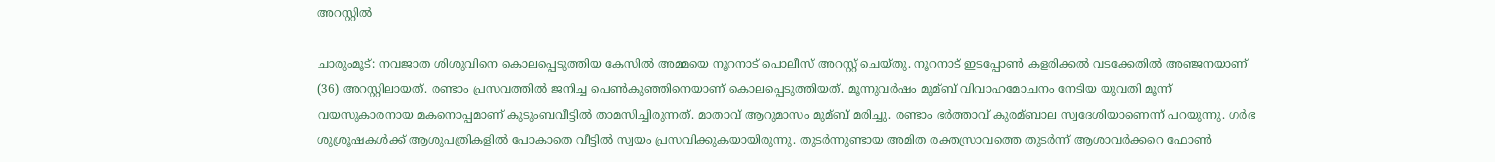അറസ്റ്റില്‍

ചാരുംമൂട്: നവജാത ശിശുവിനെ കൊലപ്പെടുത്തിയ കേസില്‍ അമ്മയെ നൂറനാട് പൊലീസ് അറസ്റ്റ് ചെയ്തു. നൂറനാട് ഇടപ്പോണ്‍ കളരിക്കല്‍ വടക്കേതില്‍ അഞ്ജനയാണ് (36) അറസ്റ്റിലായത്. രണ്ടാം പ്രസവത്തില്‍ ജനിച്ച പെണ്‍കുഞ്ഞിനെയാണ് കൊലപ്പെടുത്തിയത്. മൂന്നുവര്‍ഷം മുമ്ബ് വിവാഹമോചനം നേടിയ യുവതി മൂന്ന് വയസുകാരനായ മകനൊപ്പമാണ് കുടുംബവീട്ടില്‍ താമസിച്ചിരുന്നത്. മാതാവ് ആറുമാസം മുമ്ബ് മരിച്ചു. രണ്ടാം ഭര്‍ത്താവ് കുരമ്ബാല സ്വദേശിയാണെന്ന് പറയുന്നു. ഗര്‍ഭ ശുശ്രൂഷകള്‍ക്ക് ആശുപത്രികളില്‍ പോകാതെ വീട്ടില്‍ സ്വയം പ്രസവിക്കുകയായിരുന്നു. തുടര്‍ന്നുണ്ടായ അമിത രക്തസ്രാവത്തെ തുടര്‍ന്ന് ആശാവര്‍ക്കറെ ഫോണ്‍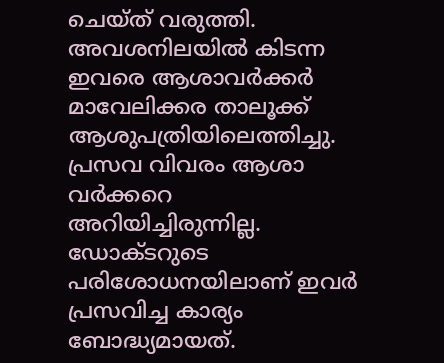ചെയ്ത് വരുത്തി. അവശനിലയില്‍ കിടന്ന ഇവരെ ആശാവര്‍ക്കര്‍ മാവേലിക്കര താലൂക്ക് ആശുപത്രിയിലെത്തിച്ചു. പ്രസവ വിവരം ആശാ വര്‍ക്കറെ അറിയിച്ചിരുന്നില്ല. ഡോക്ടറുടെ പരിശോധനയിലാണ് ഇവര്‍ പ്രസവിച്ച കാര്യം ബോദ്ധ്യമായത്.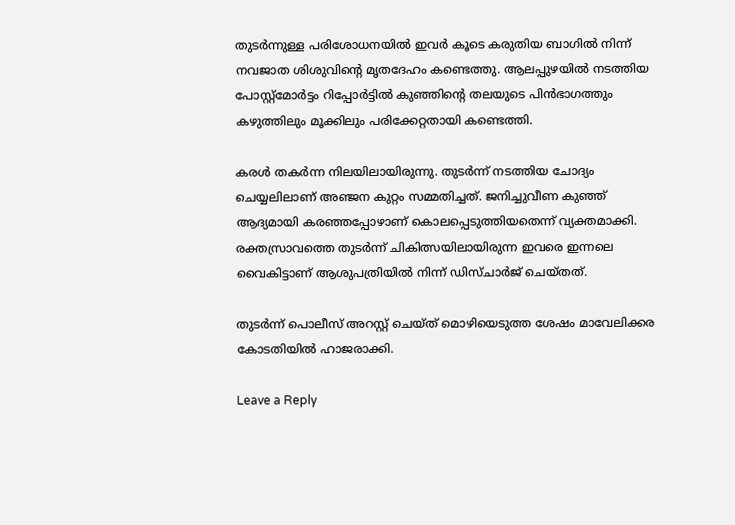തുടര്‍ന്നുള്ള പരിശോധനയില്‍ ഇവര്‍ കൂടെ കരുതിയ ബാഗില്‍ നിന്ന് നവജാത ശിശുവിന്റെ മൃതദേഹം കണ്ടെത്തു. ആലപ്പുഴയില്‍ നടത്തിയ പോസ്റ്റ്മോര്‍ട്ടം റിപ്പോര്‍ട്ടില്‍ കുഞ്ഞിന്റെ തലയുടെ പിന്‍ഭാഗത്തും കഴുത്തിലും മൂക്കിലും പരിക്കേറ്റതായി കണ്ടെത്തി.

കരള്‍ തകര്‍ന്ന നിലയിലായിരുന്നു. തുടര്‍ന്ന് നടത്തിയ ചോദ്യം ചെയ്യലിലാണ് അഞ്ജന കുറ്റം സമ്മതിച്ചത്. ജനിച്ചുവീണ കുഞ്ഞ് ആദ്യമായി കരഞ്ഞപ്പോഴാണ് കൊലപ്പെടുത്തിയതെന്ന് വ്യക്തമാക്കി. രക്തസ്രാവത്തെ തുടര്‍ന്ന് ചികിത്സയിലായിരുന്ന ഇവരെ ഇന്നലെ വൈകിട്ടാണ് ആശുപത്രിയില്‍ നിന്ന് ഡിസ്ചാര്‍ജ് ചെയ്തത്.

തുടര്‍ന്ന് പൊലീസ് അറസ്റ്റ് ചെയ്ത് മൊഴിയെടുത്ത ശേഷം മാവേലിക്കര കോടതിയില്‍ ഹാജരാക്കി.

Leave a Reply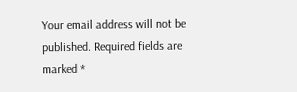Your email address will not be published. Required fields are marked *